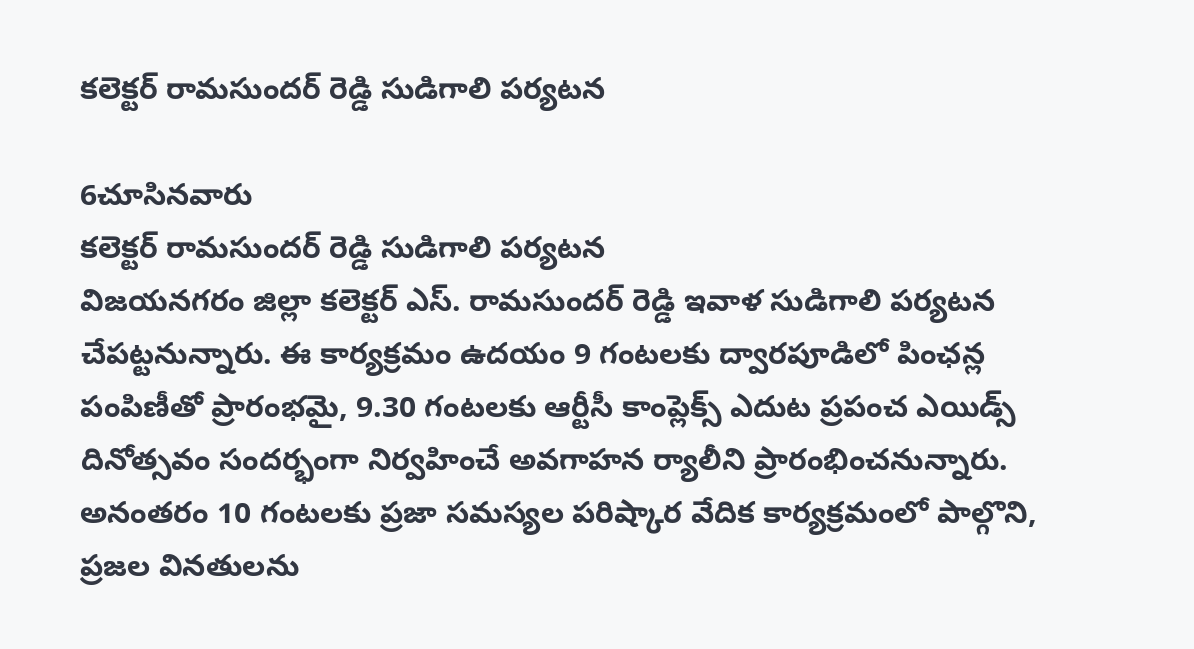కలెక్టర్ రామసుందర్ రెడ్డి సుడిగాలి పర్యటన

6చూసినవారు
కలెక్టర్ రామసుందర్ రెడ్డి సుడిగాలి పర్యటన
విజయనగరం జిల్లా కలెక్టర్ ఎస్‌. రామసుందర్ రెడ్డి ఇవాళ సుడిగాలి పర్యటన చేపట్టనున్నారు. ఈ కార్యక్రమం ఉదయం 9 గంటలకు ద్వారపూడిలో పింఛన్ల పంపిణీతో ప్రారంభమై, 9.30 గంటలకు ఆర్టీసీ కాంప్లెక్స్ ఎదుట ప్రపంచ ఎయిడ్స్ దినోత్సవం సందర్భంగా నిర్వహించే అవగాహన ర్యాలీని ప్రారంభించనున్నారు. అనంతరం 10 గంటలకు ప్రజా సమస్యల పరిష్కార వేదిక కార్యక్రమంలో పాల్గొని, ప్రజల వినతులను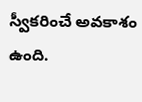స్వీకరించే అవకాశం ఉంది.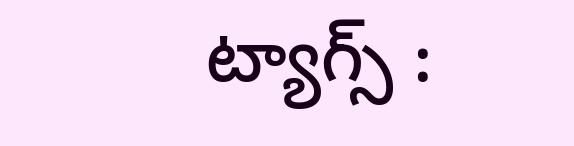ట్యాగ్స్ :